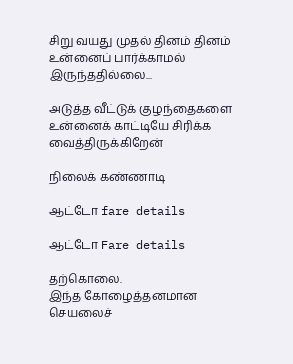சிறு வயது முதல் தினம் தினம் உன்னைப் பார்க்காமல் இருந்ததில்லை...

அடுத்த வீட்டுக் குழந்தைகளை உன்னைக் காட்டியே சிரிக்க வைத்திருக்கிறேன்

நிலைக் கண்ணாடி

ஆட்டோ fare details

ஆட்டோ Fare details

தற்கொலை.
இந்த கோழைத்தனமான செயலைச்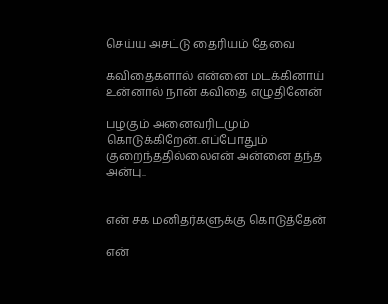செய்ய அசட்டு தைரியம் தேவை

கவிதைகளால் என்னை மடக்கினாய்
உன்னால் நான் கவிதை எழுதினேன்

பழகும் அனைவரிடமும் கொடுக்கிறேன்..எப்போதும் குறைந்ததில்லைஎன் அன்னை தந்த அன்பு..


என் சக மனிதர்களுக்கு கொடுத்தேன்

என்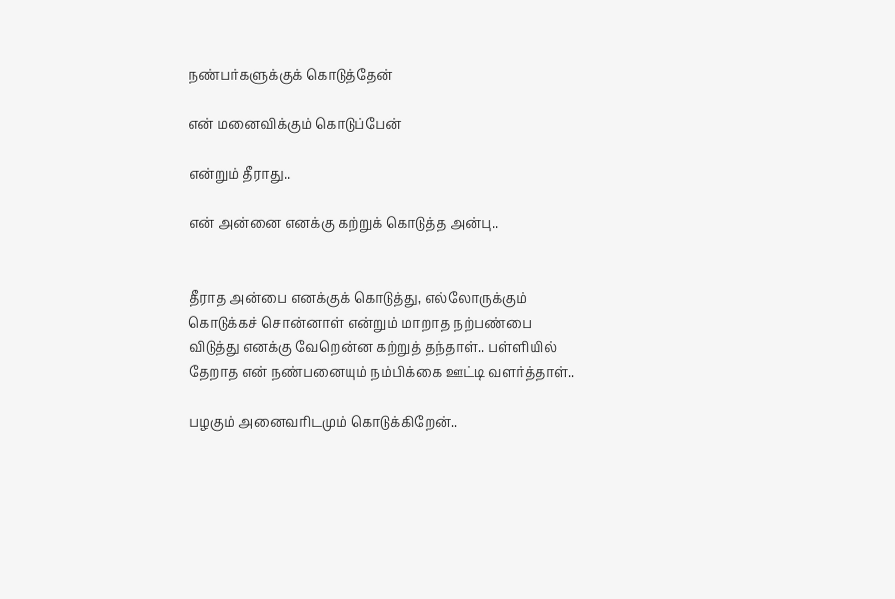நண்பர்களுக்குக் கொடுத்தேன்

என் மனைவிக்கும் கொடுப்பேன்

என்றும் தீராது..

என் அன்னை எனக்கு கற்றுக் கொடுத்த அன்பு..


தீராத அன்பை எனக்குக் கொடுத்து, எல்லோருக்கும் கொடுக்கச் சொன்னாள் என்றும் மாறாத நற்பண்பை விடுத்து எனக்கு வேறென்ன கற்றுத் தந்தாள்.. பள்ளியில் தேறாத என் நண்பனையும் நம்பிக்கை ஊட்டி வளர்த்தாள்..

பழகும் அனைவரிடமும் கொடுக்கிறேன்..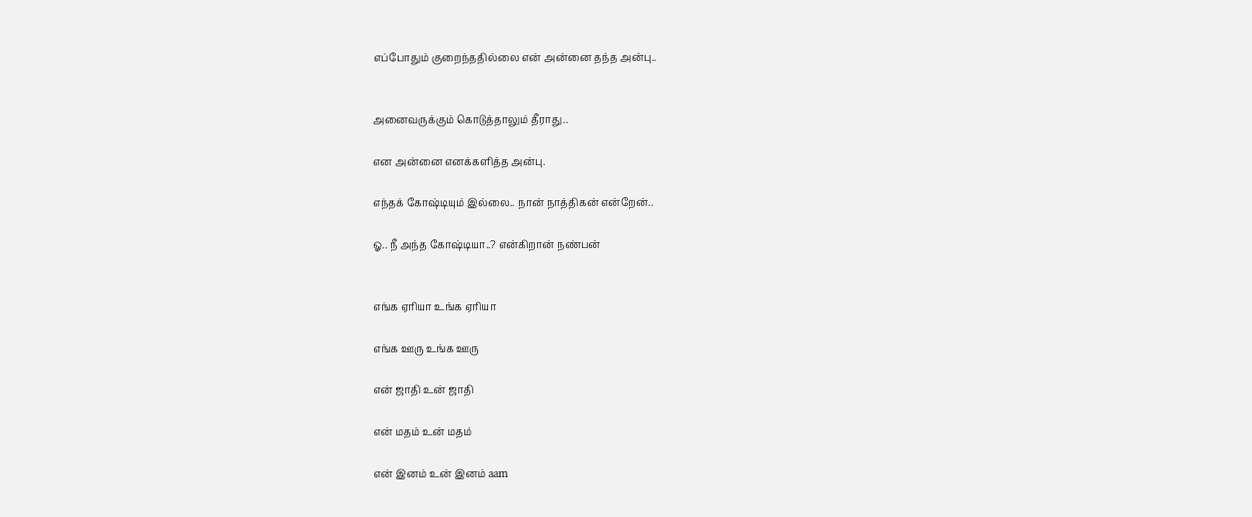எப்போதும் குறைந்ததில்லை என் அன்னை தந்த அன்பு..


அனைவருக்கும் கொடுத்தாலும் தீராது..

என அன்னை எனக்களித்த அன்பு.

எந்தக் கோஷ்டியும் இல்லை.. நான் நாத்திகன் என்றேன்..

ஓ.. நீ அந்த கோஷ்டியா..? என்கிறான் நண்பன்


எங்க ஏரியா உங்க ஏரியா

எங்க ஊரு உங்க ஊரு

என் ஜாதி உன் ஜாதி

என் மதம் உன் மதம்

என் இனம் உன் இனம் aam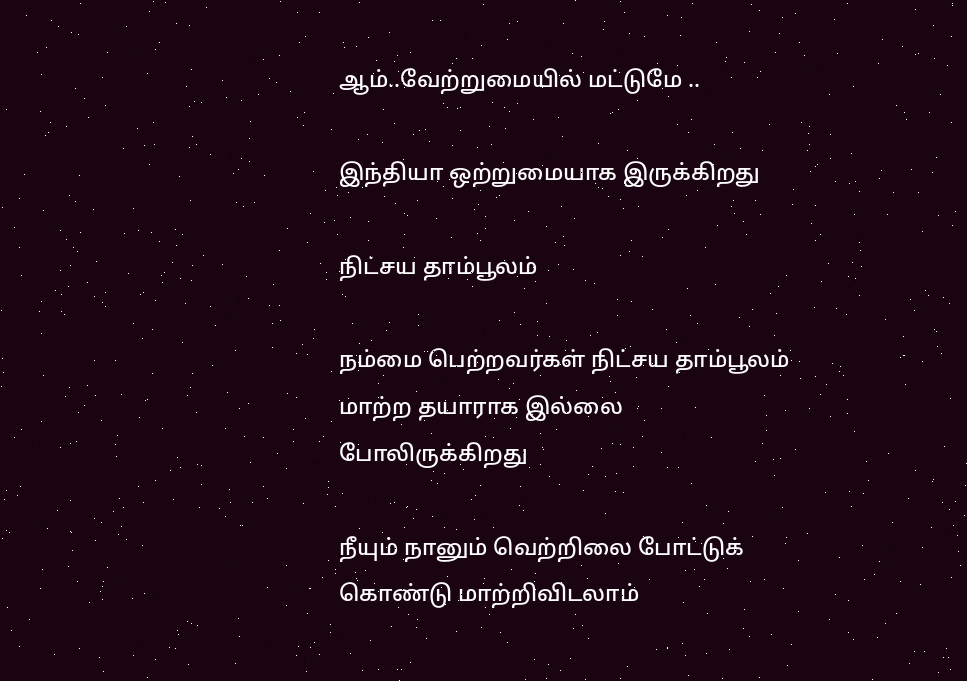ஆம்..வேற்றுமையில் மட்டுமே ..

இந்தியா ஒற்றுமையாக இருக்கிறது

நிட்சய தாம்பூலம்

நம்மை பெற்றவர்கள் நிட்சய தாம்பூலம் மாற்ற தயாராக இல்லை போலிருக்கிறது

நீயும் நானும் வெற்றிலை போட்டுக் கொண்டு மாற்றிவிடலாம்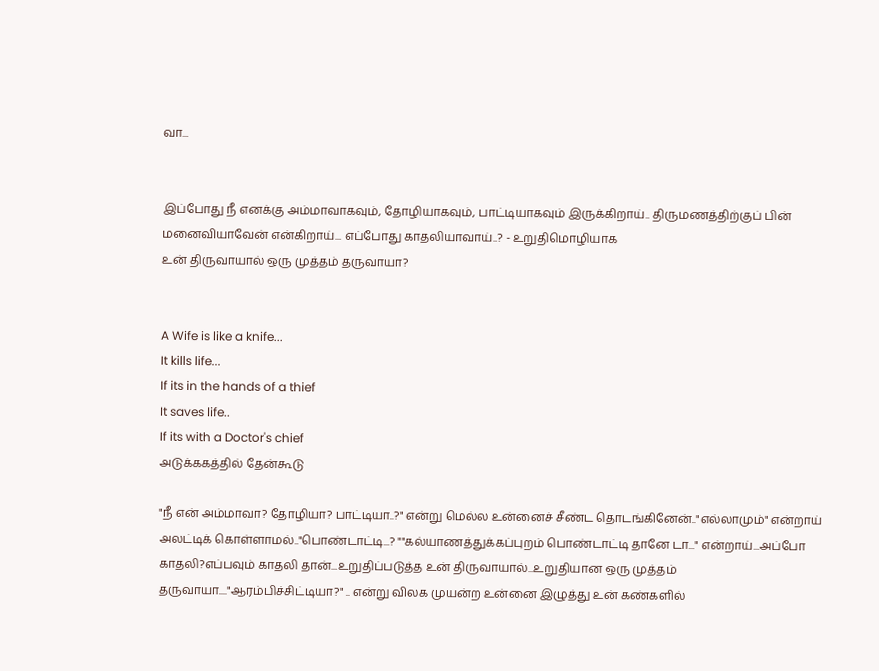வா...


இப்போது நீ எனக்கு அம்மாவாகவும், தோழியாகவும், பாட்டியாகவும் இருக்கிறாய்.. திருமணத்திற்குப் பின் மனைவியாவேன் என்கிறாய்... எப்போது காதலியாவாய்..? - உறுதிமொழியாக
உன் திருவாயால் ஒரு முத்தம் தருவாயா?


A Wife is like a knife...
It kills life...
If its in the hands of a thief
It saves life..
If its with a Doctor's chief
அடுக்ககத்தில் தேன்கூடு

"நீ என் அம்மாவா? தோழியா? பாட்டியா..?" என்று மெல்ல உன்னைச் சீண்ட தொடங்கினேன்.."எல்லாமும்" என்றாய் அலட்டிக் கொள்ளாமல்.."பொண்டாட்டி...? ""கல்யாணத்துக்கப்புறம் பொண்டாட்டி தானே டா..." என்றாய்...அப்போ காதலி?எப்பவும் காதலி தான்...உறுதிப்படுத்த உன் திருவாயால்...உறுதியான ஒரு முத்தம் தருவாயா...."ஆரம்பிச்சிட்டியா?" .. என்று விலக முயன்ற உன்னை இழுத்து உன் கண்களில்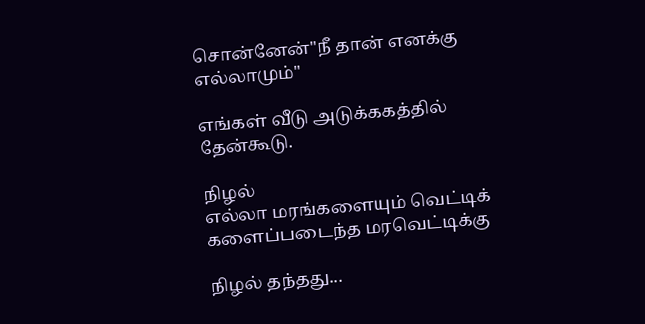சொன்னேன்"நீ தான் எனக்கு எல்லாமும்"

எங்கள் வீடு அடுக்ககத்தில் தேன்கூடு.

நிழல்
எல்லா மரங்களையும் வெட்டிக் களைப்படைந்த மரவெட்டிக்கு

நிழல் தந்தது...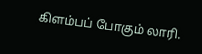கிளம்பப் போகும் லாரி.